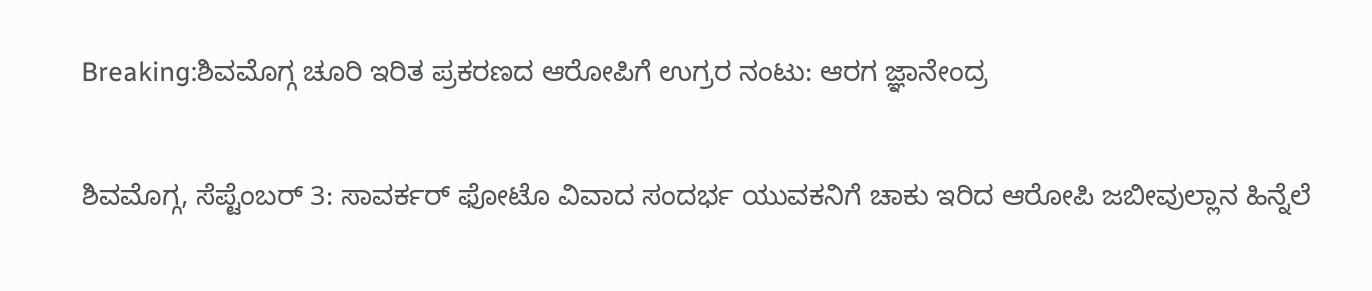Breaking:ಶಿವಮೊಗ್ಗ ಚೂರಿ ಇರಿತ ಪ್ರಕರಣದ ಆರೋಪಿಗೆ ಉಗ್ರರ ನಂಟು: ಆರಗ ಜ್ಞಾನೇಂದ್ರ

ಶಿವಮೊಗ್ಗ, ಸೆಪ್ಟೆಂಬರ್ 3: ಸಾವರ್ಕರ್ ಫೋಟೊ ವಿವಾದ ಸಂದರ್ಭ ಯುವಕನಿಗೆ ಚಾಕು ಇರಿದ ಆರೋಪಿ ಜಬೀವುಲ್ಲಾನ ಹಿನ್ನೆಲೆ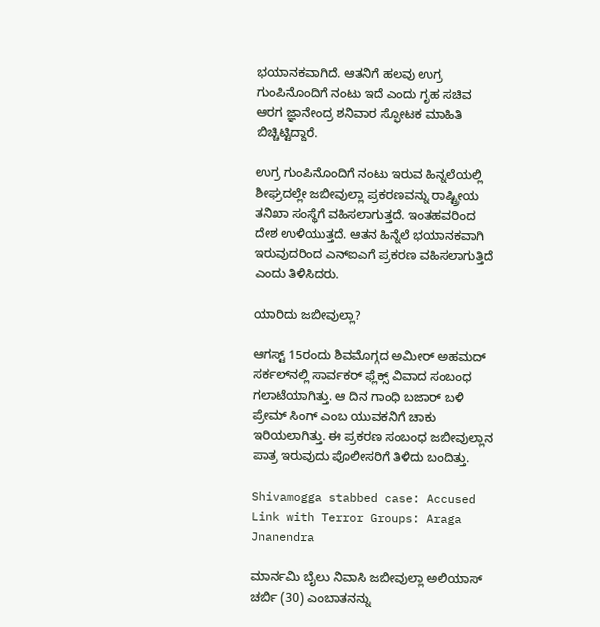ಭಯಾನಕವಾಗಿದೆ. ಆತನಿಗೆ ಹಲವು ಉಗ್ರ ಗುಂಪಿನೊಂದಿಗೆ ನಂಟು ಇದೆ ಎಂದು ಗೃಹ ಸಚಿವ ಆರಗ ಜ್ಞಾನೇಂದ್ರ ಶನಿವಾರ ಸ್ಫೋಟಕ ಮಾಹಿತಿ ಬಿಚ್ಚಿಟ್ಟಿದ್ದಾರೆ.

ಉಗ್ರ ಗುಂಪಿನೊಂದಿಗೆ ನಂಟು ಇರುವ ಹಿನ್ನಲೆಯಲ್ಲಿ ಶೀಘ್ರದಲ್ಲೇ ಜಬೀವುಲ್ಲಾ ಪ್ರಕರಣವನ್ನು ರಾಷ್ಟ್ರೀಯ ತನಿಖಾ ಸಂಸ್ಥೆಗೆ ವಹಿಸಲಾಗುತ್ತದೆ. ಇಂತಹವರಿಂದ ದೇಶ ಉಳಿಯುತ್ತದೆ. ಆತನ ಹಿನ್ನೆಲೆ ಭಯಾನಕವಾಗಿ ಇರುವುದರಿಂದ ಎನ್ಐಎಗೆ ಪ್ರಕರಣ ವಹಿಸಲಾಗುತ್ತಿದೆ ಎಂದು ತಿಳಿಸಿದರು.

ಯಾರಿದು ಜಬೀವುಲ್ಲಾ?

ಆಗಸ್ಟ್ 15ರಂದು ಶಿವಮೊಗ್ಗದ ಅಮೀರ್ ಅಹಮದ್ ಸರ್ಕಲ್‌ನಲ್ಲಿ ಸಾರ್ವಕರ್ ಫ್ಲೆಕ್ಸ್ ವಿವಾದ ಸಂಬಂಧ ಗಲಾಟೆಯಾಗಿತ್ತು. ಆ ದಿನ ಗಾಂಧಿ ಬಜಾರ್ ಬಳಿ ಪ್ರೇಮ್ ಸಿಂಗ್ ಎಂಬ ಯುವಕನಿಗೆ ಚಾಕು ಇರಿಯಲಾಗಿತ್ತು. ಈ ಪ್ರಕರಣ ಸಂಬಂಧ ಜಬೀವುಲ್ಲಾನ ಪಾತ್ರ ಇರುವುದು ಪೊಲೀಸರಿಗೆ ತಿಳಿದು ಬಂದಿತ್ತು.

Shivamogga stabbed case: Accused Link with Terror Groups: Araga Jnanendra

ಮಾರ್ನಮಿ ಬೈಲು ನಿವಾಸಿ ಜಬೀವುಲ್ಲಾ ಅಲಿಯಾಸ್ ಚರ್ಬಿ (30) ಎಂಬಾತನನ್ನು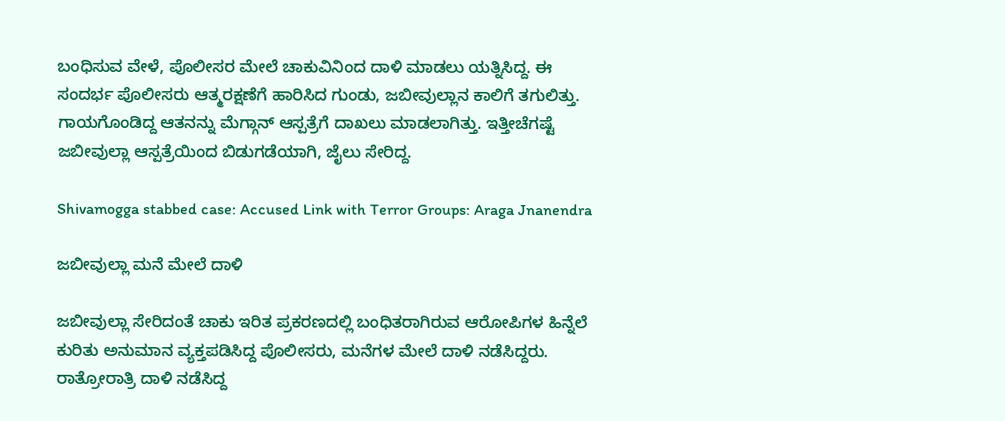ಬಂಧಿಸುವ ವೇಳೆ, ಪೊಲೀಸರ ಮೇಲೆ ಚಾಕುವಿನಿಂದ ದಾಳಿ ಮಾಡಲು ಯತ್ನಿಸಿದ್ದ. ಈ ಸಂದರ್ಭ ಪೊಲೀಸರು ಆತ್ಮರಕ್ಷಣೆಗೆ ಹಾರಿಸಿದ ಗುಂಡು, ಜಬೀವುಲ್ಲಾನ ಕಾಲಿಗೆ ತಗುಲಿತ್ತು. ಗಾಯಗೊಂಡಿದ್ದ ಆತನನ್ನು ಮೆಗ್ಗಾನ್ ಆಸ್ಪತ್ರೆಗೆ ದಾಖಲು ಮಾಡಲಾಗಿತ್ತು. ಇತ್ತೀಚೆಗಷ್ಟೆ ಜಬೀವುಲ್ಲಾ ಆಸ್ಪತ್ರೆಯಿಂದ ಬಿಡುಗಡೆಯಾಗಿ, ಜೈಲು ಸೇರಿದ್ದ.

Shivamogga stabbed case: Accused Link with Terror Groups: Araga Jnanendra

ಜಬೀವುಲ್ಲಾ ಮನೆ ಮೇಲೆ ದಾಳಿ

ಜಬೀವುಲ್ಲಾ ಸೇರಿದಂತೆ ಚಾಕು ಇರಿತ ಪ್ರಕರಣದಲ್ಲಿ ಬಂಧಿತರಾಗಿರುವ ಆರೋಪಿಗಳ ಹಿನ್ನೆಲೆ ಕುರಿತು ಅನುಮಾನ ವ್ಯಕ್ತಪಡಿಸಿದ್ದ ಪೊಲೀಸರು, ಮನೆಗಳ ಮೇಲೆ ದಾಳಿ ನಡೆಸಿದ್ದರು. ರಾತ್ರೋರಾತ್ರಿ ದಾಳಿ ನಡೆಸಿದ್ದ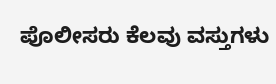ಪೊಲೀಸರು ಕೆಲವು ವಸ್ತುಗಳು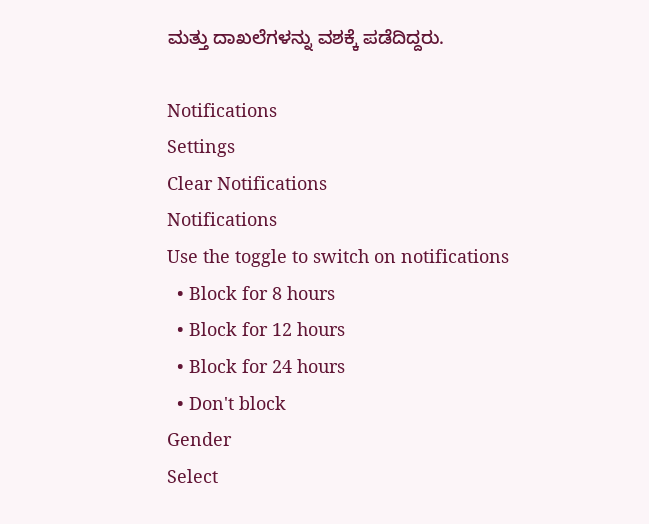ಮತ್ತು ದಾಖಲೆಗಳನ್ನು ವಶಕ್ಕೆ ಪಡೆದಿದ್ದರು.

Notifications
Settings
Clear Notifications
Notifications
Use the toggle to switch on notifications
  • Block for 8 hours
  • Block for 12 hours
  • Block for 24 hours
  • Don't block
Gender
Select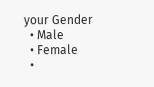your Gender
  • Male
  • Female
  •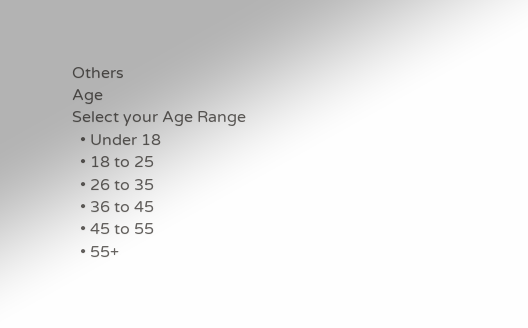Others
Age
Select your Age Range
  • Under 18
  • 18 to 25
  • 26 to 35
  • 36 to 45
  • 45 to 55
  • 55+